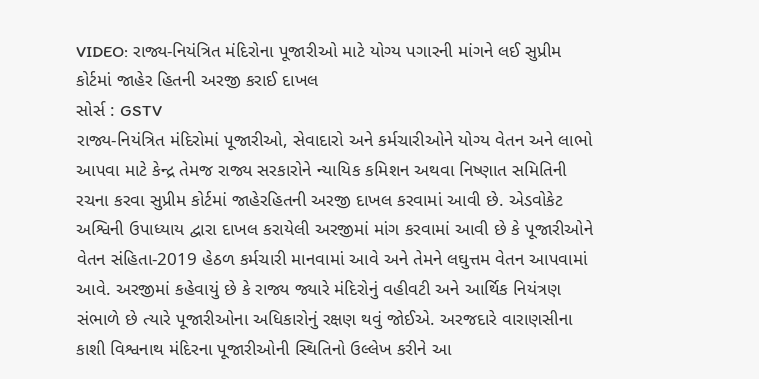VIDEO: રાજ્ય-નિયંત્રિત મંદિરોના પૂજારીઓ માટે યોગ્ય પગારની માંગને લઈ સુપ્રીમ કોર્ટમાં જાહેર હિતની અરજી કરાઈ દાખલ
સોર્સ : GSTV
રાજ્ય-નિયંત્રિત મંદિરોમાં પૂજારીઓ, સેવાદારો અને કર્મચારીઓને યોગ્ય વેતન અને લાભો આપવા માટે કેન્દ્ર તેમજ રાજ્ય સરકારોને ન્યાયિક કમિશન અથવા નિષ્ણાત સમિતિની રચના કરવા સુપ્રીમ કોર્ટમાં જાહેરહિતની અરજી દાખલ કરવામાં આવી છે. એડવોકેટ અશ્વિની ઉપાધ્યાય દ્વારા દાખલ કરાયેલી અરજીમાં માંગ કરવામાં આવી છે કે પૂજારીઓને વેતન સંહિતા-2019 હેઠળ કર્મચારી માનવામાં આવે અને તેમને લઘુત્તમ વેતન આપવામાં આવે. અરજીમાં કહેવાયું છે કે રાજ્ય જ્યારે મંદિરોનું વહીવટી અને આર્થિક નિયંત્રણ સંભાળે છે ત્યારે પૂજારીઓના અધિકારોનું રક્ષણ થવું જોઈએ. અરજદારે વારાણસીના કાશી વિશ્વનાથ મંદિરના પૂજારીઓની સ્થિતિનો ઉલ્લેખ કરીને આ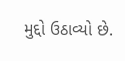મુદ્દો ઉઠાવ્યો છે.